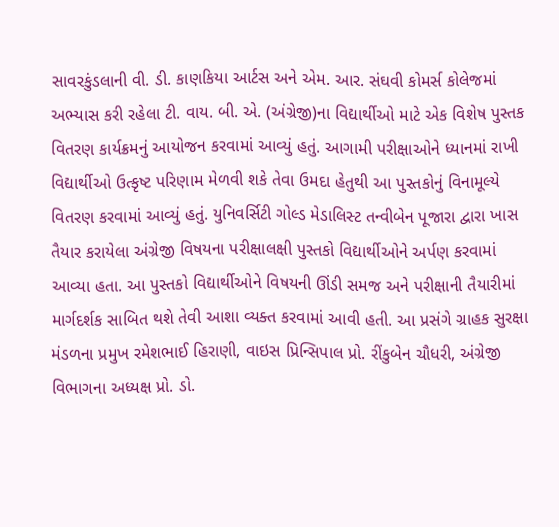સાવરકુંડલાની વી. ડી. કાણકિયા આર્ટસ અને એમ. આર. સંઘવી કોમર્સ કોલેજમાં અભ્યાસ કરી રહેલા ટી. વાય. બી. એ. (અંગ્રેજી)ના વિદ્યાર્થીઓ માટે એક વિશેષ પુસ્તક વિતરણ કાર્યક્રમનું આયોજન કરવામાં આવ્યું હતું. આગામી પરીક્ષાઓને ધ્યાનમાં રાખી વિદ્યાર્થીઓ ઉત્કૃષ્ટ પરિણામ મેળવી શકે તેવા ઉમદા હેતુથી આ પુસ્તકોનું વિનામૂલ્યે વિતરણ કરવામાં આવ્યું હતું. યુનિવર્સિટી ગોલ્ડ મેડાલિસ્ટ તન્વીબેન પૂજારા દ્વારા ખાસ તૈયાર કરાયેલા અંગ્રેજી વિષયના પરીક્ષાલક્ષી પુસ્તકો વિદ્યાર્થીઓને અર્પણ કરવામાં આવ્યા હતા. આ પુસ્તકો વિદ્યાર્થીઓને વિષયની ઊંડી સમજ અને પરીક્ષાની તૈયારીમાં માર્ગદર્શક સાબિત થશે તેવી આશા વ્યક્ત કરવામાં આવી હતી. આ પ્રસંગે ગ્રાહક સુરક્ષા મંડળના પ્રમુખ રમેશભાઈ હિરાણી, વાઇસ પ્રિન્સિપાલ પ્રો. રીંકુબેન ચૌધરી, અંગ્રેજી વિભાગના અધ્યક્ષ પ્રો. ડો.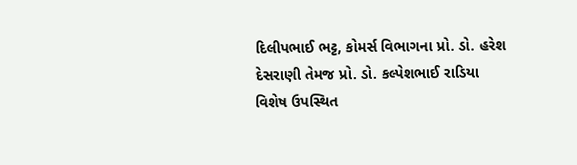દિલીપભાઈ ભટ્ટ, કોમર્સ વિભાગના પ્રો. ડો. હરેશ દેસરાણી તેમજ પ્રો. ડો. કલ્પેશભાઈ રાડિયા વિશેષ ઉપસ્થિત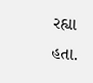રહ્યા હતા.